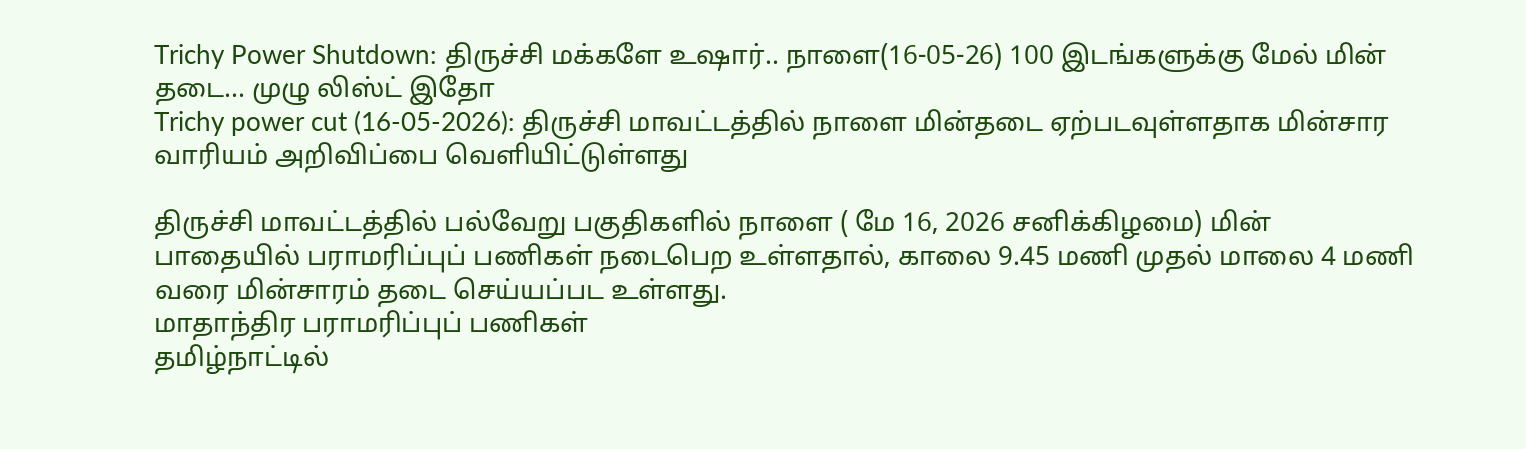Trichy Power Shutdown: திருச்சி மக்களே உஷார்.. நாளை(16-05-26) 100 இடங்களுக்கு மேல் மின் தடை... முழு லிஸ்ட் இதோ
Trichy power cut (16-05-2026): திருச்சி மாவட்டத்தில் நாளை மின்தடை ஏற்படவுள்ளதாக மின்சார வாரியம் அறிவிப்பை வெளியிட்டுள்ளது

திருச்சி மாவட்டத்தில் பல்வேறு பகுதிகளில் நாளை ( மே 16, 2026 சனிக்கிழமை) மின் பாதையில் பராமரிப்புப் பணிகள் நடைபெற உள்ளதால், காலை 9.45 மணி முதல் மாலை 4 மணி வரை மின்சாரம் தடை செய்யப்பட உள்ளது.
மாதாந்திர பராமரிப்புப் பணிகள்
தமிழ்நாட்டில்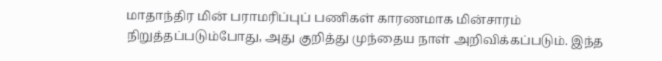மாதாந்திர மின் பராமரிப்புப் பணிகள் காரணமாக மின்சாரம் நிறுத்தப்படும்போது, அது குறித்து முந்தைய நாள் அறிவிக்கப்படும். இந்த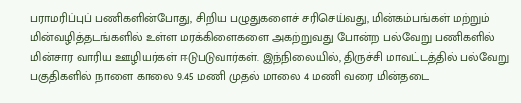பராமரிப்புப் பணிகளின்போது, சிறிய பழுதுகளைச் சரிசெய்வது, மின்கம்பங்கள் மற்றும் மின்வழித்தடங்களில் உள்ள மரக்கிளைகளை அகற்றுவது போன்ற பல்வேறு பணிகளில் மின்சார வாரிய ஊழியர்கள் ஈடுபடுவார்கள். இந்நிலையில், திருச்சி மாவட்டத்தில் பல்வேறு பகுதிகளில் நாளை காலை 9.45 மணி முதல் மாலை 4 மணி வரை மின்தடை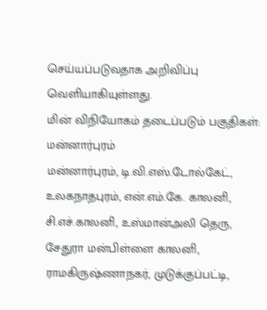செய்யப்படுவதாக அறிவிப்பு வெளியாகியுள்ளது.
மின் விநியோகம் தடைப்படும் பகுதிகள்:
மன்னார்புரம்
மன்னார்புரம், டி.வி.எஸ்.டோல்கேட், உலகநாதபுரம், என்.எம்.கே. காலனி, சி.எச்.காலனி, உஸ்மான்அலி தெரு, சேதுரா மன்பிள்ளை காலனி, ராமகிருஷ்ணாநகர், முடுக்குப்பட்டி,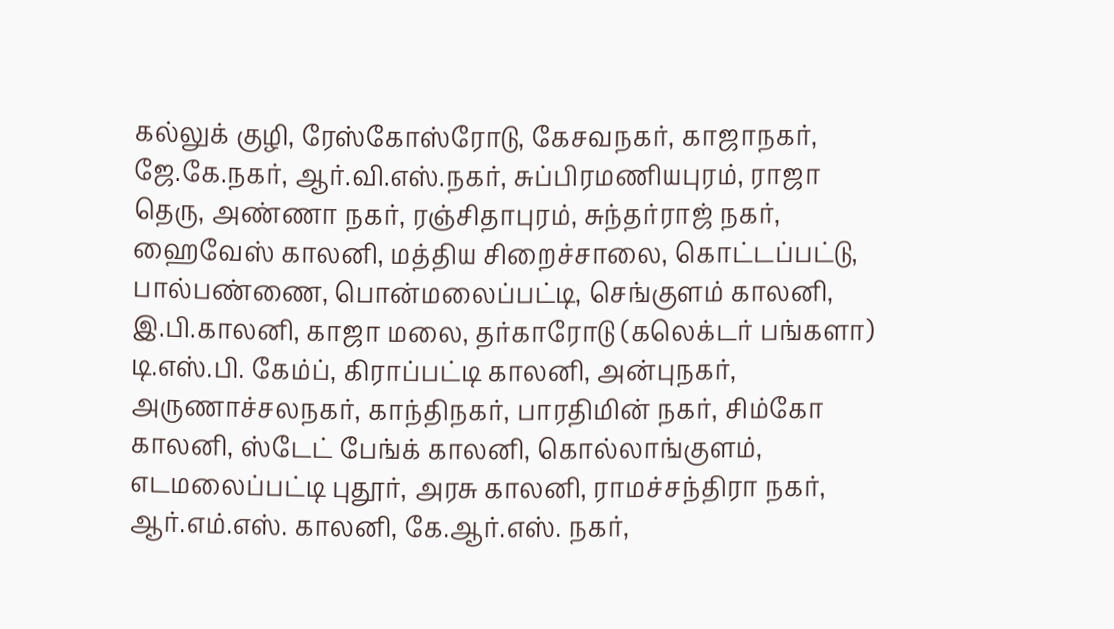கல்லுக் குழி, ரேஸ்கோஸ்ரோடு, கேசவநகர், காஜாநகர், ஜே.கே.நகர், ஆர்.வி.எஸ்.நகர், சுப்பிரமணியபுரம், ராஜா தெரு, அண்ணா நகர், ரஞ்சிதாபுரம், சுந்தர்ராஜ் நகர், ஹைவேஸ் காலனி, மத்திய சிறைச்சாலை, கொட்டப்பட்டு, பால்பண்ணை, பொன்மலைப்பட்டி, செங்குளம் காலனி, இ.பி.காலனி, காஜா மலை, தர்காரோடு (கலெக்டர் பங்களா)
டி.எஸ்.பி. கேம்ப், கிராப்பட்டி காலனி, அன்புநகர், அருணாச்சலநகர், காந்திநகர், பாரதிமின் நகர், சிம்கோ காலனி, ஸ்டேட் பேங்க் காலனி, கொல்லாங்குளம், எடமலைப்பட்டி புதூர், அரசு காலனி, ராமச்சந்திரா நகர், ஆர்.எம்.எஸ். காலனி, கே.ஆர்.எஸ். நகர்,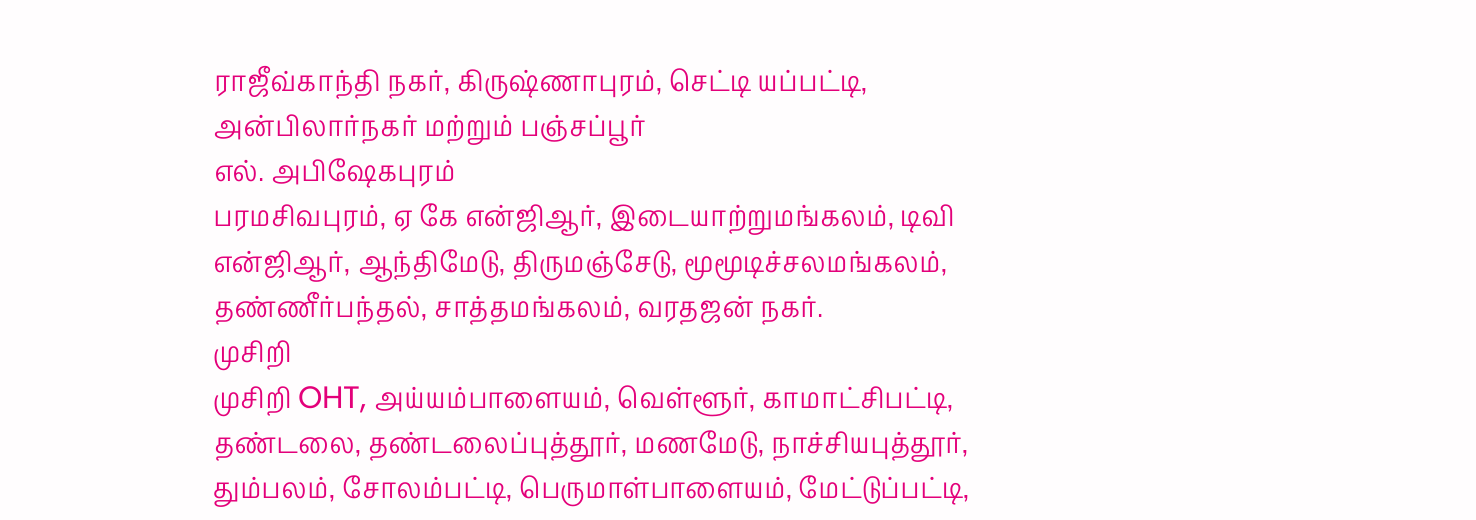ராஜீவ்காந்தி நகர், கிருஷ்ணாபுரம், செட்டி யப்பட்டி, அன்பிலார்நகர் மற்றும் பஞ்சப்பூர்
எல். அபிஷேகபுரம்
பரமசிவபுரம், ஏ கே என்ஜிஆர், இடையாற்றுமங்கலம், டிவி என்ஜிஆர், ஆந்திமேடு, திருமஞ்சேடு, மூமூடிச்சலமங்கலம், தண்ணீர்பந்தல், சாத்தமங்கலம், வரதஜன் நகர்.
முசிறி
முசிறி OHT, அய்யம்பாளையம், வெள்ளூர், காமாட்சிபட்டி, தண்டலை, தண்டலைப்புத்தூர், மணமேடு, நாச்சியபுத்தூர், தும்பலம், சோலம்பட்டி, பெருமாள்பாளையம், மேட்டுப்பட்டி,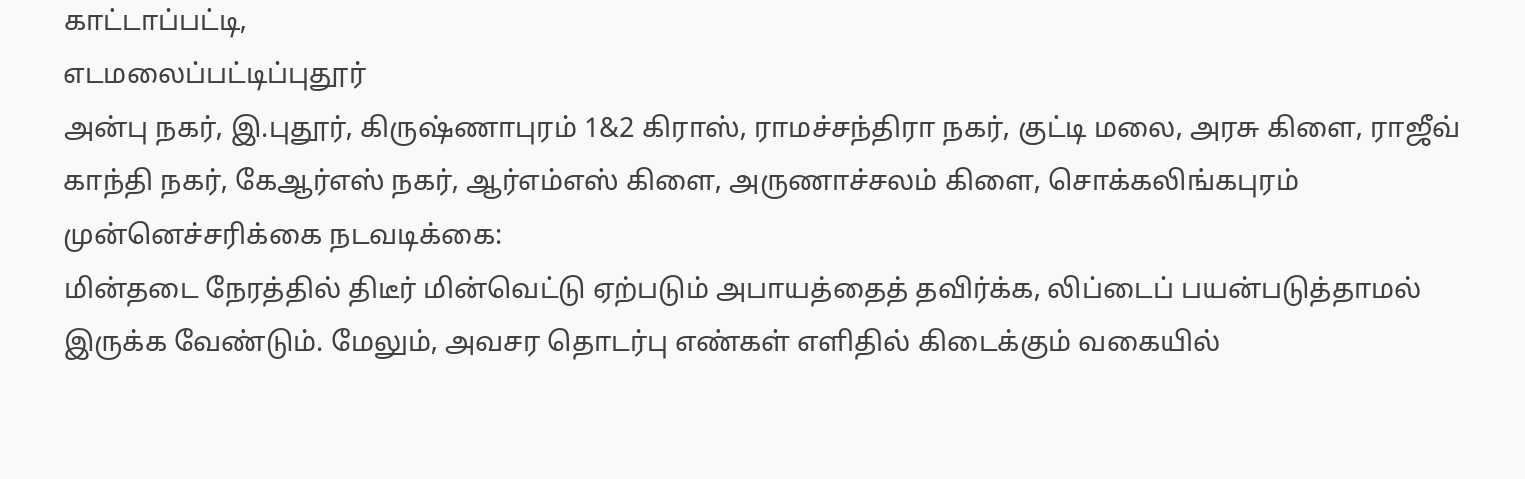காட்டாப்பட்டி,
எடமலைப்பட்டிப்புதூர்
அன்பு நகர், இ.புதூர், கிருஷ்ணாபுரம் 1&2 கிராஸ், ராமச்சந்திரா நகர், குட்டி மலை, அரசு கிளை, ராஜீவ் காந்தி நகர், கேஆர்எஸ் நகர், ஆர்எம்எஸ் கிளை, அருணாச்சலம் கிளை, சொக்கலிங்கபுரம்
முன்னெச்சரிக்கை நடவடிக்கை:
மின்தடை நேரத்தில் திடீர் மின்வெட்டு ஏற்படும் அபாயத்தைத் தவிர்க்க, லிப்டைப் பயன்படுத்தாமல் இருக்க வேண்டும். மேலும், அவசர தொடர்பு எண்கள் எளிதில் கிடைக்கும் வகையில்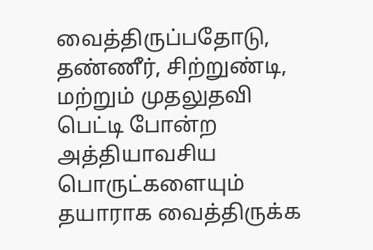வைத்திருப்பதோடு, தண்ணீர், சிற்றுண்டி, மற்றும் முதலுதவி பெட்டி போன்ற அத்தியாவசிய பொருட்களையும் தயாராக வைத்திருக்க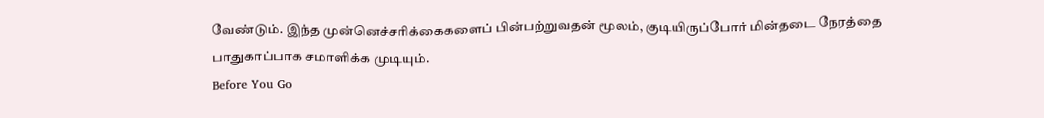வேண்டும். இந்த முன்னெச்சரிக்கைகளைப் பின்பற்றுவதன் மூலம், குடியிருப்போர் மின்தடை நேரத்தை பாதுகாப்பாக சமாளிக்க முடியும்.
Before You Go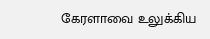கேரளாவை உலுக்கிய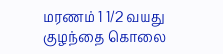மரணம் 1 1/2 வயது குழந்தை கொலை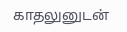காதலுனுடன்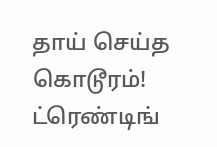தாய் செய்த கொடூரம்!
ட்ரெண்டிங்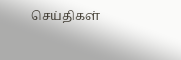செய்திகள்